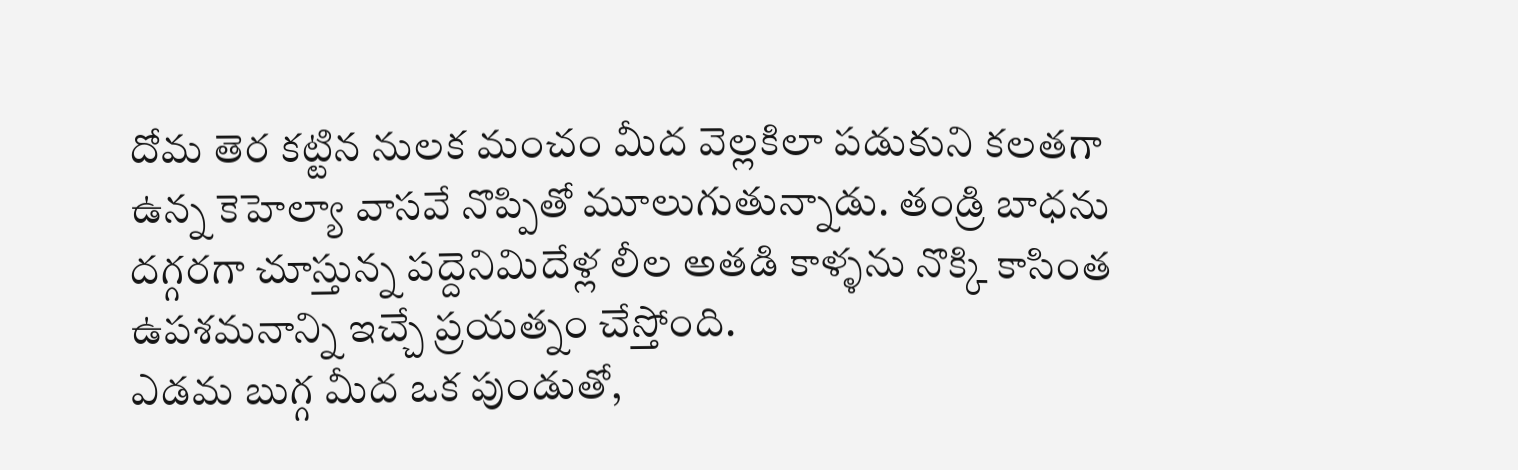దోమ తెర కట్టిన నులక మంచం మీద వెల్లకిలా పడుకుని కలతగా ఉన్న కెహెల్యా వాసవే నొప్పితో మూలుగుతున్నాడు. తండ్రి బాధను దగ్గరగా చూస్తున్న పద్దెనిమిదేళ్ల లీల అతడి కాళ్ళను నొక్కి కాసింత ఉపశమనాన్ని ఇచ్చే ప్రయత్నం చేస్తోంది.
ఎడమ బుగ్గ మీద ఒక పుండుతో,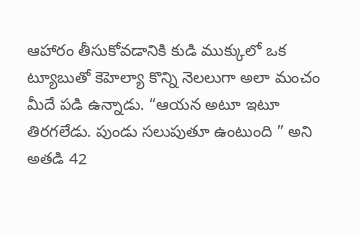ఆహారం తీసుకోవడానికి కుడి ముక్కులో ఒక ట్యూబుతో కెహెల్యా కొన్ని నెలలుగా అలా మంచం మీదే పడి ఉన్నాడు. “ఆయన అటూ ఇటూ తిరగలేడు. పుండు సలుపుతూ ఉంటుంది ” అని అతడి 42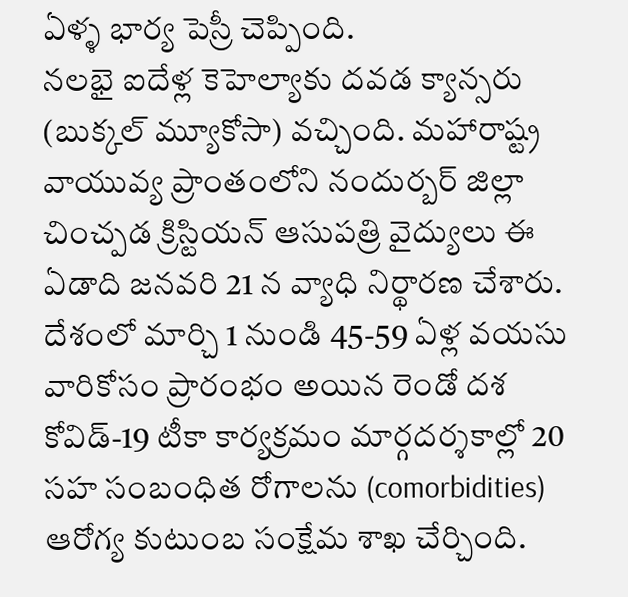ఏళ్ళ భార్య పెస్రీ చెప్పింది.
నలభై ఐదేళ్ల కెహెల్యాకు దవడ క్యాన్సరు (బుక్కల్ మ్యూకోసా) వచ్చింది. మహారాష్ట్ర వాయువ్య ప్రాంతంలోని నందుర్బర్ జిల్లా చించ్పడ క్రిస్టియన్ ఆసుపత్రి వైద్యులు ఈ ఏడాది జనవరి 21 న వ్యాధి నిర్థారణ చేశారు.
దేశంలో మార్చి 1 నుండి 45-59 ఏళ్ల వయసు వారికోసం ప్రారంభం అయిన రెండో దశ కోవిడ్-19 టీకా కార్యక్రమం మార్గదర్శకాల్లో 20 సహ సంబంధిత రోగాలను (comorbidities) ఆరోగ్య కుటుంబ సంక్షేమ శాఖ చేర్చింది.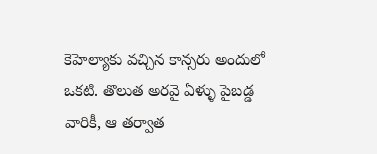కెహెల్యాకు వచ్చిన కాన్సరు అందులో ఒకటి. తొలుత అరవై ఏళ్ళు పైబడ్డ వారికీ, ఆ తర్వాత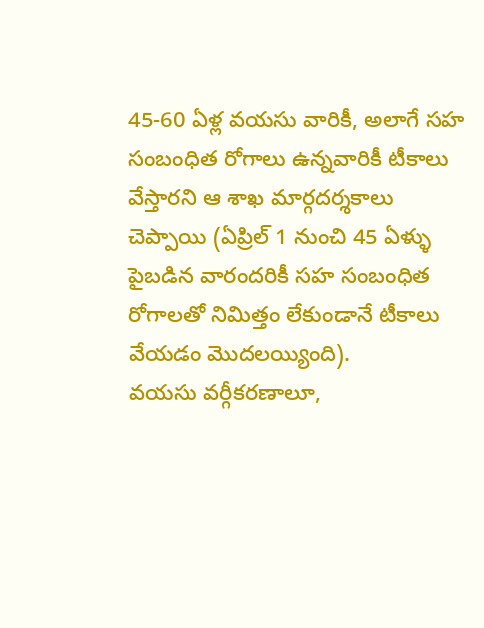45-60 ఏళ్ల వయసు వారికీ, అలాగే సహ సంబంధిత రోగాలు ఉన్నవారికీ టీకాలు వేస్తారని ఆ శాఖ మార్గదర్శకాలు చెప్పాయి (ఏప్రిల్ 1 నుంచి 45 ఏళ్ళు పైబడిన వారందరికీ సహ సంబంధిత రోగాలతో నిమిత్తం లేకుండానే టీకాలు వేయడం మొదలయ్యింది).
వయసు వర్గీకరణాలూ,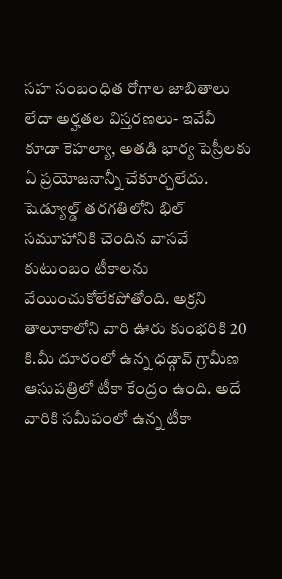సహ సంబంధిత రోగాల జాబితాలు లేదా అర్హతల విస్తరణలు- ఇవేవీ కూడా కెహల్యా, అతడి భార్య పెస్రీలకు ఏ ప్రయోజనాన్నీ చేకూర్చలేదు. షెడ్యూల్డ్ తరగతిలోని భిల్ సమూహానికి చెందిన వాసవే కుటుంబం టీకాలను వేయించుకోలేకపోతోంది. అక్రని తాలూకాలోని వారి ఊరు కుంభరికి 20 కి.మీ దూరంలో ఉన్న ధడ్గావ్ గ్రామీణ ఆసుపత్రిలో టీకా కేంద్రం ఉంది. అదే వారికి సమీపంలో ఉన్న టీకా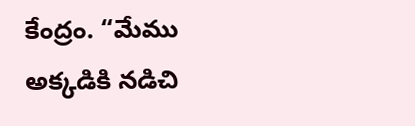కేంద్రం. “మేము అక్కడికి నడిచి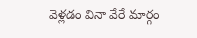వెళ్లడం వినా వేరే మార్గం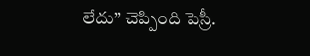లేదు” చెప్పింది పెస్రీ.